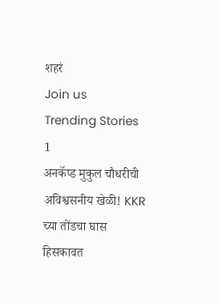शहरं
Join us
Trending Stories
1
अनकॅप्ड मुकुल चौधरीची अविश्वसनीय खेळी! KKR च्या तोंडचा घास हिसकावत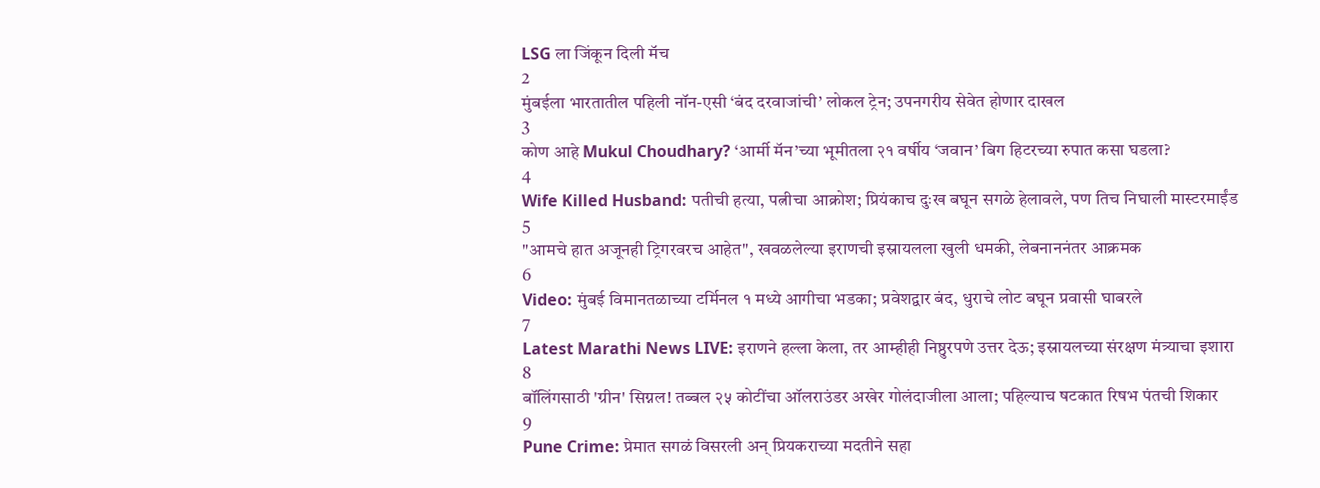LSG ला जिंकून दिली मॅच
2
मुंबईला भारतातील पहिली नॉन-एसी ‘बंद दरवाजांची’ लोकल ट्रेन; उपनगरीय सेवेत होणार दाखल
3
कोण आहे Mukul Choudhary? ‘आर्मी मॅन’च्या भूमीतला २१ वर्षीय ‘जवान’ बिग हिटरच्या रुपात कसा घडला?
4
Wife Killed Husband: पतीची हत्या, पत्नीचा आक्रोश; प्रियंकाच दुःख बघून सगळे हेलावले, पण तिच निघाली मास्टरमाईंड
5
"आमचे हात अजूनही ट्रिगरवरच आहेत", खवळलेल्या इराणची इस्रायलला खुली धमकी, लेबनाननंतर आक्रमक
6
Video: मुंबई विमानतळाच्या टर्मिनल १ मध्ये आगीचा भडका; प्रवेशद्वार बंद, धुराचे लोट बघून प्रवासी घाबरले
7
Latest Marathi News LIVE: इराणने हल्ला केला, तर आम्हीही निष्ठुरपणे उत्तर देऊ; इस्रायलच्या संरक्षण मंत्र्याचा इशारा
8
बॉलिंगसाठी 'ग्रीन' सिग्नल! तब्बल २५ कोटींचा ऑलराउंडर अखेर गोलंदाजीला आला; पहिल्याच षटकात रिषभ पंतची शिकार
9
Pune Crime: प्रेमात सगळं विसरली अन् प्रियकराच्या मदतीने सहा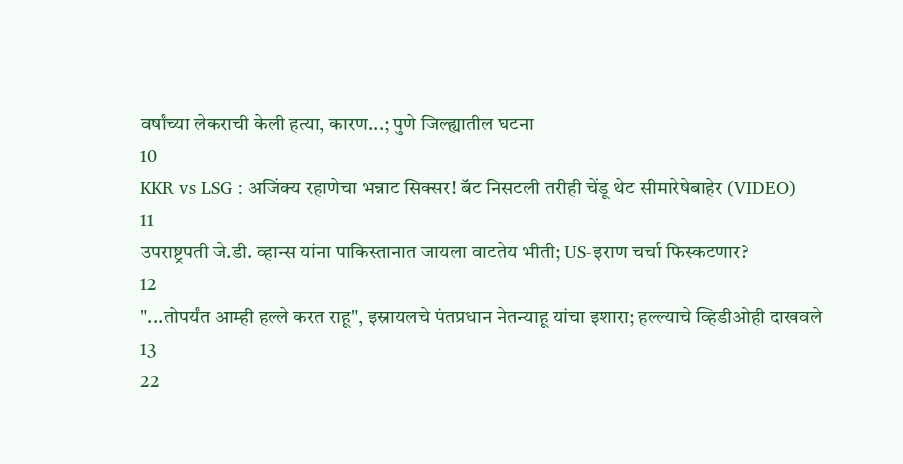वर्षांच्या लेकराची केली हत्या, कारण...; पुणे जिल्ह्यातील घटना
10
KKR vs LSG : अजिंक्य रहाणेचा भन्नाट सिक्सर! बॅट निसटली तरीही चेंडू थेट सीमारेषेबाहेर (VIDEO)
11
उपराष्ट्रपती जे.डी. व्हान्स यांना पाकिस्तानात जायला वाटतेय भीती; US-इराण चर्चा फिस्कटणार?
12
"...तोपर्यंत आम्ही हल्ले करत राहू", इस्रायलचे पंतप्रधान नेतन्याहू यांचा इशारा; हल्ल्याचे व्हिडीओही दाखवले
13
22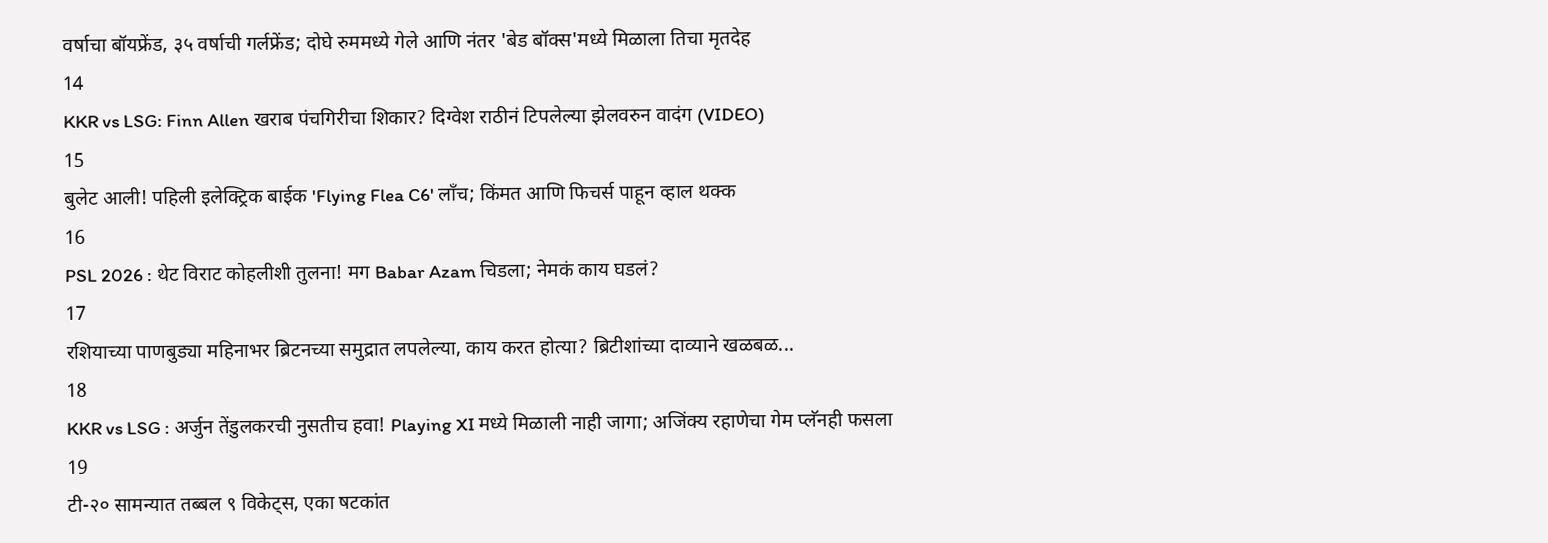वर्षाचा बॉयफ्रेंड, ३५ वर्षाची गर्लफ्रेंड; दोघे रुममध्ये गेले आणि नंतर 'बेड बॉक्स'मध्ये मिळाला तिचा मृतदेह
14
KKR vs LSG: Finn Allen खराब पंचगिरीचा शिकार? दिग्वेश राठीनं टिपलेल्या झेलवरुन वादंग (VIDEO)
15
बुलेट आली! पहिली इलेक्ट्रिक बाईक 'Flying Flea C6' लाँच; किंमत आणि फिचर्स पाहून व्हाल थक्क
16
PSL 2026 : थेट विराट कोहलीशी तुलना! मग Babar Azam चिडला; नेमकं काय घडलं?
17
रशियाच्या पाणबुड्या महिनाभर ब्रिटनच्या समुद्रात लपलेल्या, काय करत होत्या? ब्रिटीशांच्या दाव्याने खळबळ...
18
KKR vs LSG : अर्जुन तेंडुलकरची नुसतीच हवा! Playing XI मध्ये मिळाली नाही जागा; अजिंक्य रहाणेचा गेम प्लॅनही फसला
19
टी-२० सामन्यात तब्बल ९ विकेट्स, एका षटकांत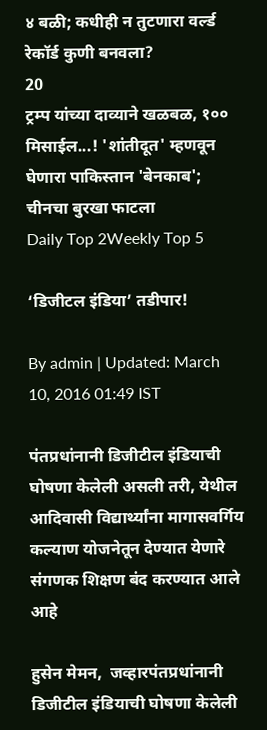४ बळी; कधीही न तुटणारा वर्ल्ड रेकॉर्ड कुणी बनवला?
20
ट्रम्प यांच्या दाव्याने खळबळ, १०० मिसाईल...! 'शांतीदूत' म्हणवून घेणारा पाकिस्तान 'बेनकाब'; चीनचा बुरखा फाटला
Daily Top 2Weekly Top 5

‘डिजीटल इंडिया’ तडीपार!

By admin | Updated: March 10, 2016 01:49 IST

पंतप्रधांनानी डिजीटील इंडियाची घोषणा केलेली असली तरी, येथील आदिवासी विद्यार्थ्यांना मागासवर्गिय कल्याण योजनेतून देण्यात येणारे संगणक शिक्षण बंद करण्यात आले आहे

हुसेन मेमन,  जव्हारपंतप्रधांनानी डिजीटील इंडियाची घोषणा केलेली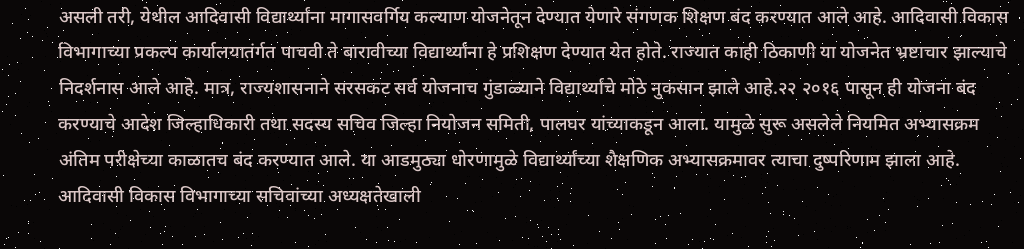असली तरी, येथील आदिवासी विद्यार्थ्यांना मागासवर्गिय कल्याण योजनेतून देण्यात येणारे संगणक शिक्षण बंद करण्यात आले आहे. आदिवासी विकास विभागाच्या प्रकल्प कार्यालयातंर्गत पाचवी ते बारावीच्या विद्यार्थ्यांना हे प्रशिक्षण देण्यात येत होते. राज्यात काही ठिकाणी या योजनेत भ्रष्टाचार झाल्याचे निदर्शनास आले आहे. मात्र, राज्यशासनाने सरसकट सर्व योजनाच गुंडाळ्याने विद्यार्थ्यांचे मोठे नुकसान झाले आहे.२२ २०१६ पासून ही योजना बंद करण्याचे आदेश जिल्हाधिकारी तथा सदस्य सचिव जिल्हा नियोजन समिती, पालघर यांच्याकडून आला. यामुळे सुरू असलेले नियमित अभ्यासक्रम अंतिम परीक्षेच्या काळातच बंद करण्यात आले. या आडमुठ्या धोरणामुळे विद्यार्थ्यांच्या शैक्षणिक अभ्यासक्रमावर त्याचा दुष्परिणाम झाला आहे. आदिवासी विकास विभागाच्या सचिवांच्या अध्यक्षतेखाली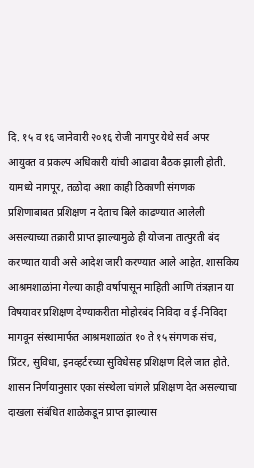दि. १५ व १६ जानेवारी २०१६ रोजी नागपुर येथे सर्व अपर आयुक्त व प्रकल्प अधिकारी यांची आढावा बैठक झाली होती. यामध्ये नागपूर, तळोदा अशा काही ठिकाणी संगणक प्रशिणाबाबत प्रशिक्षण न देताच बिले काढण्यात आलेली असल्याच्या तक्रारी प्राप्त झाल्यामुळे ही योजना तात्पुरती बंद करण्यात यावी असे आदेश जारी करण्यात आले आहेत. शासकिय आश्रमशाळांना गेल्या काही वर्षापासून माहिती आणि तंत्रज्ञान या विषयावर प्रशिक्षण देण्याकरीता मोहोरबंद निविदा व ई-निविदा मागवून संस्थामार्फत आश्रमशाळांत १० ते १५ संगणक संच, प्रिंटर, सुविधा, इनव्हर्टरच्या सुविधेसह प्रशिक्षण दिले जात होते. शासन निर्णयानुसार एका संस्थेला चांगले प्रशिक्षण देत असल्याचा दाखला संबंधित शाळेकडून प्राप्त झाल्यास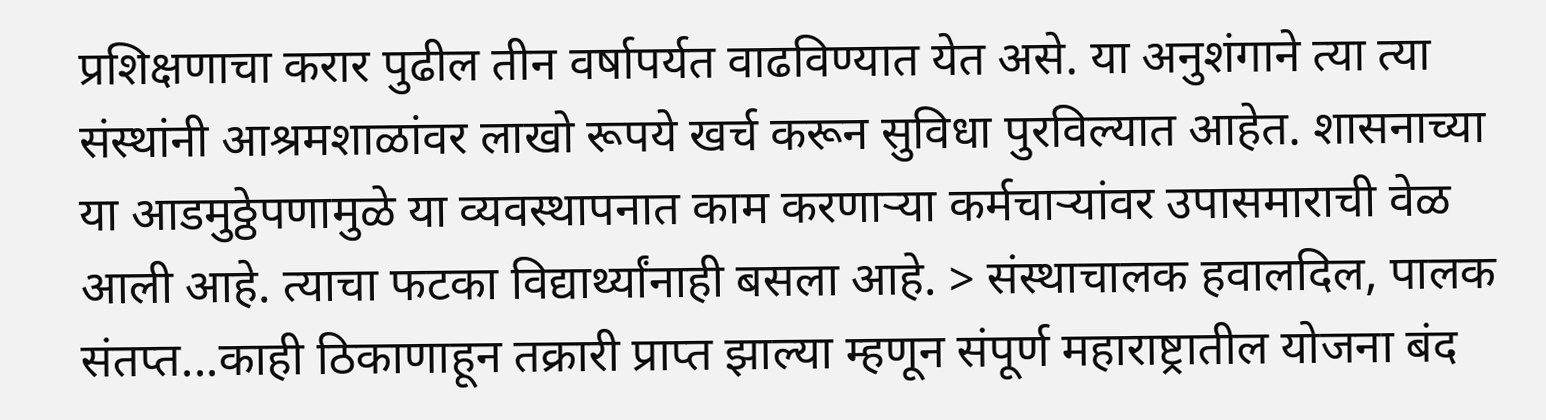प्रशिक्षणाचा करार पुढील तीन वर्षापर्यत वाढविण्यात येत असे. या अनुशंगाने त्या त्या संस्थांनी आश्रमशाळांवर लाखो रूपये खर्च करून सुविधा पुरविल्यात आहेत. शासनाच्या या आडमुठ्ठेपणामुळे या व्यवस्थापनात काम करणाऱ्या कर्मचाऱ्यांवर उपासमाराची वेळ आली आहे. त्याचा फटका विद्यार्थ्यांनाही बसला आहे. > संस्थाचालक हवालदिल, पालक संतप्त...काही ठिकाणाहून तक्रारी प्राप्त झाल्या म्हणून संपूर्ण महाराष्ट्रातील योजना बंद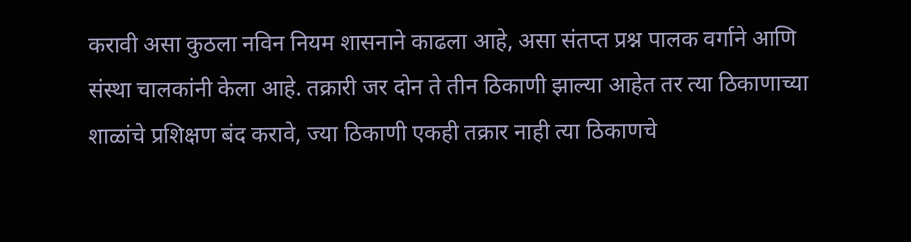करावी असा कुठला नविन नियम शासनाने काढला आहे, असा संतप्त प्रश्न पालक वर्गाने आणि संस्था चालकांनी केला आहे. तक्रारी जर दोन ते तीन ठिकाणी झाल्या आहेत तर त्या ठिकाणाच्या शाळांचे प्रशिक्षण बंद करावे, ज्या ठिकाणी एकही तक्रार नाही त्या ठिकाणचे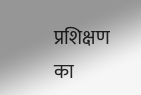प्रशिक्षण का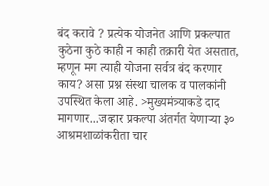बंद करावे ? प्रत्येक योजनेत आणि प्रकल्पात कुठेना कुठे काही न काही तक्रारी येत असतात, म्हणून मग त्याही योजना सर्वत्र बंद करणार काय? असा प्रश्न संस्था चालक व पालकांनी उपस्थित केला आहे. >मुख्यमंत्र्याकडे दाद मागणार...जव्हार प्रकल्पा अंतर्गत येणाऱ्या ३० आश्रमशाळांकरीता चार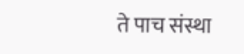ते पाच संस्था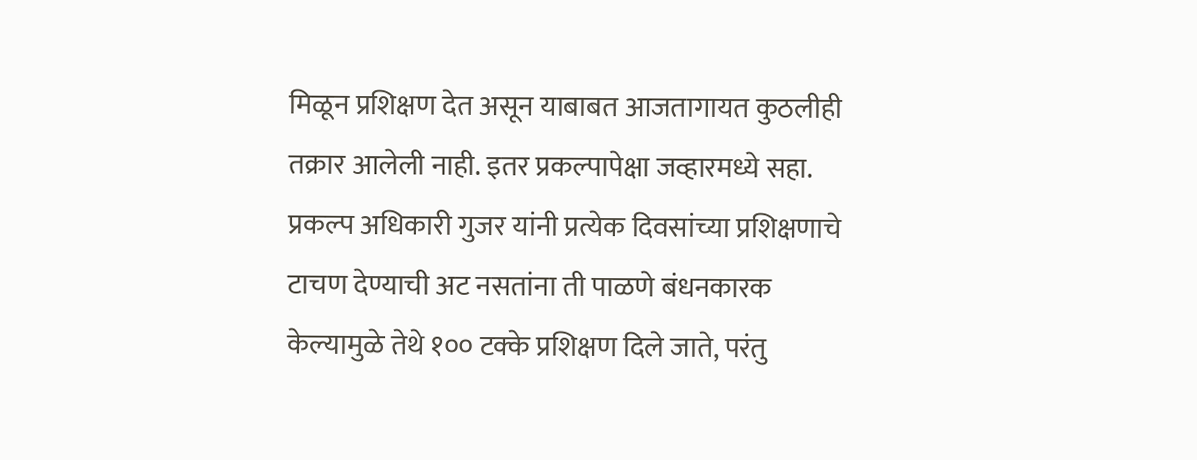मिळून प्रशिक्षण देत असून याबाबत आजतागायत कुठलीही तक्रार आलेली नाही. इतर प्रकल्पापेक्षा जव्हारमध्ये सहा. प्रकल्प अधिकारी गुजर यांनी प्रत्येक दिवसांच्या प्रशिक्षणाचे टाचण देण्याची अट नसतांना ती पाळणे बंधनकारक केल्यामुळे तेथे १०० टक्के प्रशिक्षण दिले जाते, परंतु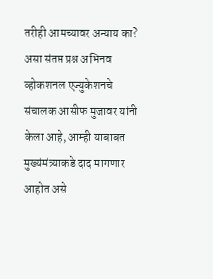तरीही आमच्यावर अन्याय का? असा संतप्त प्रश्न अभिनव व्होकशनल एज्युकेशनचे संचालक आसीफ मुजावर यांनी केला आहे, आम्ही याबाबत मुख्यंमंत्र्याकडे दाद मागणार आहोत असे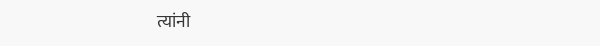त्यांनी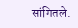सांगितले.